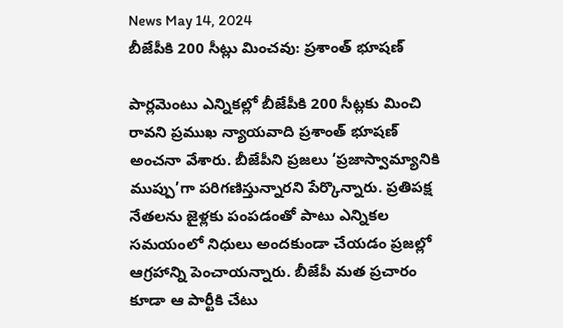News May 14, 2024
బీజేపీకి 200 సీట్లు మించవు: ప్రశాంత్ భూషణ్

పార్లమెంటు ఎన్నికల్లో బీజేపీకి 200 సీట్లకు మించి రావని ప్రముఖ న్యాయవాది ప్రశాంత్ భూషణ్ అంచనా వేశారు. బీజేపీని ప్రజలు ‘ప్రజాస్వామ్యానికి ముప్పు’గా పరిగణిస్తున్నారని పేర్కొన్నారు. ప్రతిపక్ష నేతలను జైళ్లకు పంపడంతో పాటు ఎన్నికల సమయంలో నిధులు అందకుండా చేయడం ప్రజల్లో ఆగ్రహాన్ని పెంచాయన్నారు. బీజేపీ మత ప్రచారం కూడా ఆ పార్టీకి చేటు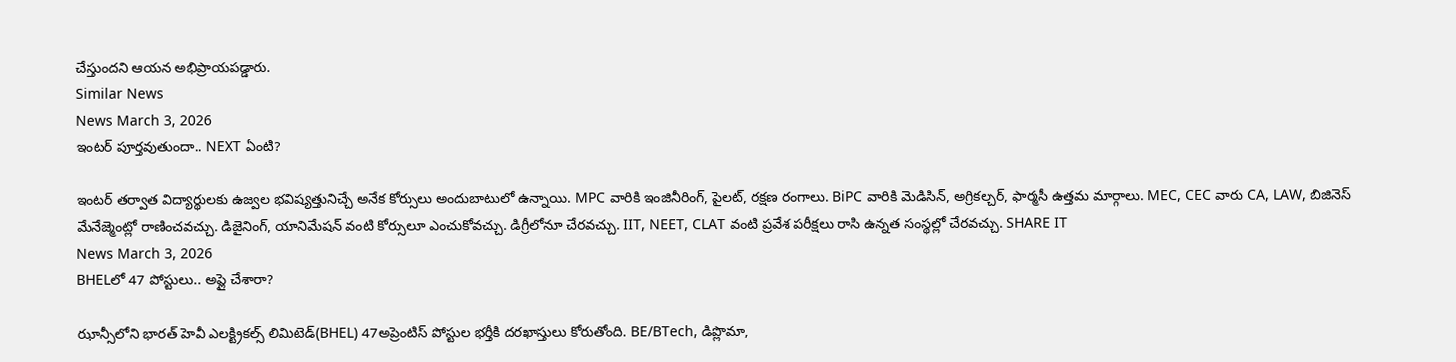చేస్తుందని ఆయన అభిప్రాయపడ్డారు.
Similar News
News March 3, 2026
ఇంటర్ పూర్తవుతుందా.. NEXT ఏంటి?

ఇంటర్ తర్వాత విద్యార్థులకు ఉజ్వల భవిష్యత్తునిచ్చే అనేక కోర్సులు అందుబాటులో ఉన్నాయి. MPC వారికి ఇంజినీరింగ్, పైలట్, రక్షణ రంగాలు. BiPC వారికి మెడిసిన్, అగ్రికల్చర్, ఫార్మసీ ఉత్తమ మార్గాలు. MEC, CEC వారు CA, LAW, బిజినెస్ మేనేజ్మెంట్లో రాణించవచ్చు. డిజైనింగ్, యానిమేషన్ వంటి కోర్సులూ ఎంచుకోవచ్చు. డిగ్రీలోనూ చేరవచ్చు. IIT, NEET, CLAT వంటి ప్రవేశ పరీక్షలు రాసి ఉన్నత సంస్థల్లో చేరవచ్చు. SHARE IT
News March 3, 2026
BHELలో 47 పోస్టులు.. అప్లై చేశారా?

ఝాన్సీలోని భారత్ హెవీ ఎలక్ట్రికల్స్ లిమిటెడ్(BHEL) 47అప్రెంటిస్ పోస్టుల భర్తీకి దరఖాస్తులు కోరుతోంది. BE/BTech, డిప్లొమా,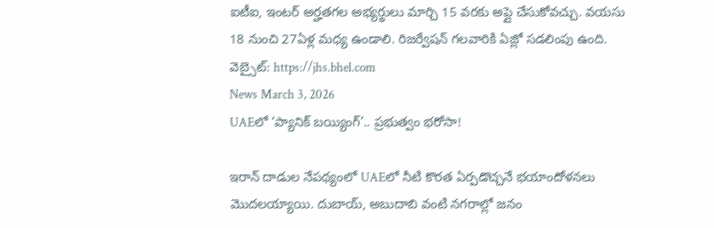ఐటీఐ, ఇంటర్ అర్హతగల అభ్యర్థులు మార్చి 15 వరకు అప్లై చేసుకోవచ్చు. వయసు 18 నుంచి 27ఏళ్ల మధ్య ఉండాలి. రిజర్వేషన్ గలవారికి ఏజ్లో సడలింపు ఉంది. వెబ్సైట్: https://jhs.bhel.com
News March 3, 2026
UAEలో ‘ప్యానిక్ బయ్యింగ్’.. ప్రభుత్వం భరోసా!

ఇరాన్ దాడుల నేపథ్యంలో UAEలో నీటి కొరత ఏర్పడొచ్చనే భయాందోళనలు మొదలయ్యాయి. దుబాయ్, అబుదాబి వంటి నగరాల్లో జనం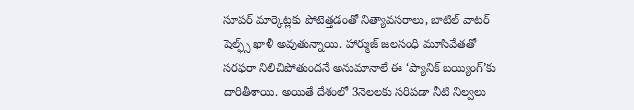సూపర్ మార్కెట్లకు పోటెత్తడంతో నిత్యావసరాలు, బాటిల్ వాటర్ షెల్ఫ్స్ ఖాళీ అవుతున్నాయి. హార్ముజ్ జలసంధి మూసివేతతో సరఫరా నిలిచిపోతుందనే అనుమానాలే ఈ ‘ప్యానిక్ బయ్యింగ్’కు దారితీశాయి. అయితే దేశంలో 3నెలలకు సరిపడా నీటి నిల్వలు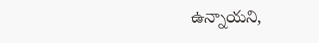ఉన్నాయని,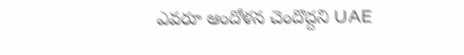ఎవరూ ఆందోళన చెందొద్దని UAE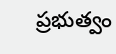ప్రభుత్వం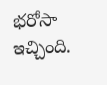భరోసా ఇచ్చింది.